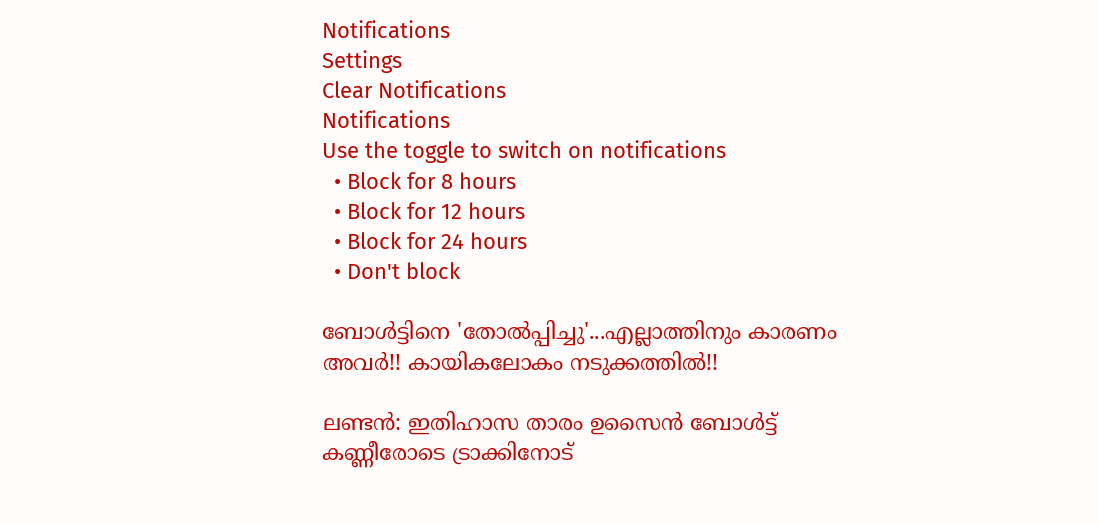Notifications
Settings
Clear Notifications
Notifications
Use the toggle to switch on notifications
  • Block for 8 hours
  • Block for 12 hours
  • Block for 24 hours
  • Don't block

ബോള്‍ട്ടിനെ 'തോല്‍പ്പിച്ചു'...എല്ലാത്തിനും കാരണം അവര്‍!! കായികലോകം നടുക്കത്തില്‍!!

ലണ്ടന്‍: ഇതിഹാസ താരം ഉസൈന്‍ ബോള്‍ട്ട് കണ്ണീരോടെ ട്രാക്കിനോട്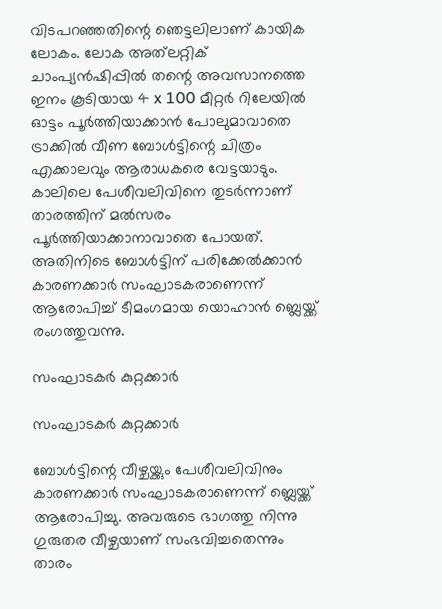വിടപറഞ്ഞതിന്റെ ഞെട്ടലിലാണ് കായിക ലോകം. ലോക അത്‌ലറ്റിക് ചാംപ്യന്‍ഷിപ്പില്‍ തന്റെ അവസാനത്തെ ഇനം കൂടിയായ 4 x 100 മീറ്റര്‍ റിലേയില്‍ ഓട്ടം പൂര്‍ത്തിയാക്കാന്‍ പോലുമാവാതെ ട്രാക്കില്‍ വീണ ബോള്‍ട്ടിന്റെ ചിത്രം എക്കാലവും ആരാധകരെ വേട്ടയാടും. കാലിലെ പേശീവലിവിനെ തുടര്‍ന്നാണ് താരത്തിന് മല്‍സരം പൂര്‍ത്തിയാക്കാനാവാതെ പോയത്. അതിനിടെ ബോള്‍ട്ടിന് പരിക്കേല്‍ക്കാന്‍ കാരണക്കാര്‍ സംഘാടകരാണെന്ന് ആരോപിച്ച് ടീമംഗമായ യൊഹാന്‍ ബ്ലെയ്ക്ക് രംഗത്തുവന്നു.

സംഘാടകര്‍ കുറ്റക്കാര്‍

സംഘാടകര്‍ കുറ്റക്കാര്‍

ബോള്‍ട്ടിന്റെ വീഴ്ചയ്ക്കും പേശീവലിവിനും കാരണക്കാര്‍ സംഘാടകരാണെന്ന് ബ്ലെയ്ക്ക് ആരോപിച്ചു. അവരുടെ ഭാഗത്തു നിന്നു ഗുരുതര വീഴ്ചയാണ് സംഭവിച്ചതെന്നും താരം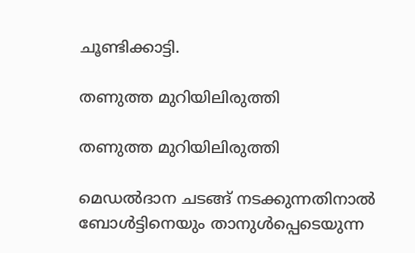ചൂണ്ടിക്കാട്ടി.

തണുത്ത മുറിയിലിരുത്തി

തണുത്ത മുറിയിലിരുത്തി

മെഡല്‍ദാന ചടങ്ങ് നടക്കുന്നതിനാല്‍ ബോള്‍ട്ടിനെയും താനുള്‍പ്പെടെയുന്ന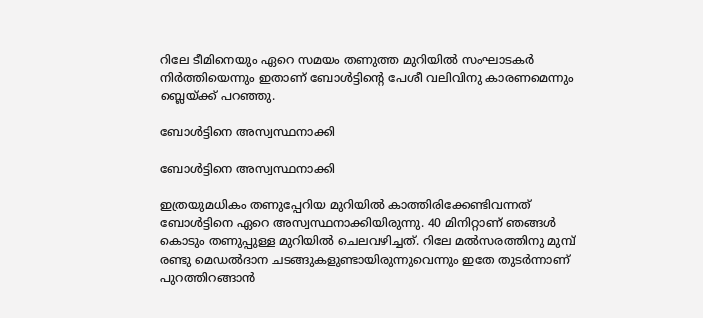റിലേ ടീമിനെയും ഏറെ സമയം തണുത്ത മുറിയില്‍ സംഘാടകര്‍ നിര്‍ത്തിയെന്നും ഇതാണ് ബോള്‍ട്ടിന്റെ പേശീ വലിവിനു കാരണമെന്നും ബ്ലെയ്ക്ക് പറഞ്ഞു.

ബോള്‍ട്ടിനെ അസ്വസ്ഥനാക്കി

ബോള്‍ട്ടിനെ അസ്വസ്ഥനാക്കി

ഇത്രയുമധികം തണുപ്പേറിയ മുറിയില്‍ കാത്തിരിക്കേണ്ടിവന്നത് ബോള്‍ട്ടിനെ ഏറെ അസ്വസ്ഥനാക്കിയിരുന്നു. 40 മിനിറ്റാണ് ഞങ്ങള്‍ കൊടും തണുപ്പുള്ള മുറിയില്‍ ചെലവഴിച്ചത്. റിലേ മല്‍സരത്തിനു മുമ്പ് രണ്ടു മെഡല്‍ദാന ചടങ്ങുകളുണ്ടായിരുന്നുവെന്നും ഇതേ തുടര്‍ന്നാണ് പുറത്തിറങ്ങാന്‍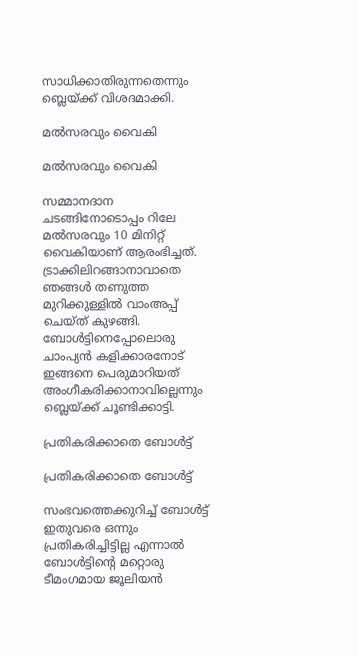സാധിക്കാതിരുന്നതെന്നും ബ്ലെയ്ക്ക് വിശദമാക്കി.

മല്‍സരവും വൈകി

മല്‍സരവും വൈകി

സമ്മാനദാന ചടങ്ങിനോടൊപ്പം റിലേ മല്‍സരവും 10 മിനിറ്റ് വൈകിയാണ് ആരംഭിച്ചത്. ട്രാക്കിലിറങ്ങാനാവാതെ ഞങ്ങള്‍ തണുത്ത മുറിക്കുള്ളില്‍ വാംഅപ്പ് ചെയ്ത് കുഴങ്ങി. ബോള്‍ട്ടിനെപ്പോലൊരു ചാംപ്യന്‍ കളിക്കാരനോട് ഇങ്ങനെ പെരുമാറിയത് അംഗീകരിക്കാനാവില്ലെന്നും ബ്ലെയ്ക്ക് ചൂണ്ടിക്കാട്ടി.

പ്രതികരിക്കാതെ ബോള്‍ട്ട്

പ്രതികരിക്കാതെ ബോള്‍ട്ട്

സംഭവത്തെക്കുറിച്ച് ബോള്‍ട്ട് ഇതുവരെ ഒന്നും പ്രതികരിച്ചിട്ടില്ല എന്നാല്‍ ബോള്‍ട്ടിന്റെ മറ്റൊരു ടീമംഗമായ ജൂലിയന്‍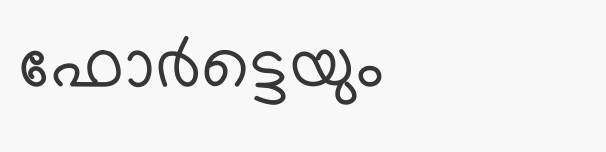ഫോര്‍ട്ടെയും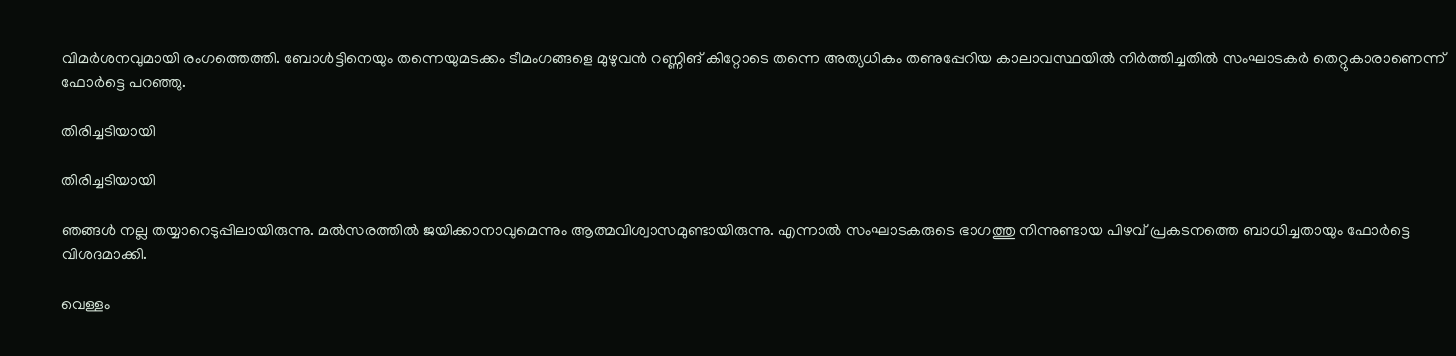വിമര്‍ശനവുമായി രംഗത്തെത്തി. ബോള്‍ട്ടിനെയും തന്നെയുമടക്കം ടീമംഗങ്ങളെ മുഴുവന്‍ റണ്ണിങ് കിറ്റോടെ തന്നെ അത്യധികം തണുപ്പേറിയ കാലാവസ്ഥയില്‍ നിര്‍ത്തിച്ചതില്‍ സംഘാടകര്‍ തെറ്റുകാരാണെന്ന് ഫോര്‍ട്ടെ പറഞ്ഞു.

തിരിച്ചടിയായി

തിരിച്ചടിയായി

ഞങ്ങള്‍ നല്ല തയ്യാറെടുപ്പിലായിരുന്നു. മല്‍സരത്തില്‍ ജയിക്കാനാവുമെന്നും ആത്മവിശ്വാസമുണ്ടായിരുന്നു. എന്നാല്‍ സംഘാടകരുടെ ഭാഗത്തു നിന്നുണ്ടായ പിഴവ് പ്രകടനത്തെ ബാധിച്ചതായും ഫോര്‍ട്ടെ വിശദമാക്കി.

വെള്ളം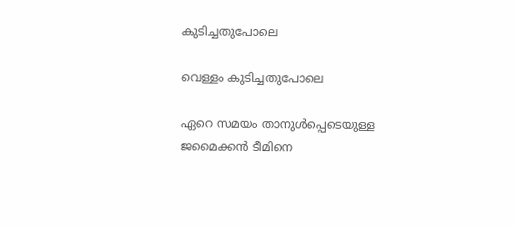കുടിച്ചതുപോലെ

വെള്ളം കുടിച്ചതുപോലെ

ഏറെ സമയം താനുള്‍പ്പെടെയുള്ള ജമൈക്കന്‍ ടീമിനെ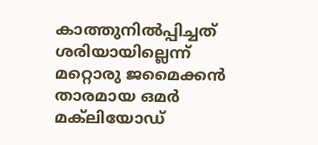കാത്തുനില്‍പ്പിച്ചത് ശരിയായില്ലെന്ന് മറ്റൊരു ജമൈക്കന്‍ താരമായ ഒമര്‍ മക്‌ലിയോഡ്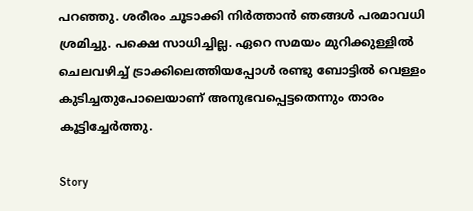പറഞ്ഞു. ശരീരം ചൂടാക്കി നിര്‍ത്താന്‍ ഞങ്ങള്‍ പരമാവധി ശ്രമിച്ചു. പക്ഷെ സാധിച്ചില്ല. ഏറെ സമയം മുറിക്കുള്ളില്‍ ചെലവഴിച്ച് ട്രാക്കിലെത്തിയപ്പോള്‍ രണ്ടു ബോട്ടില്‍ വെള്ളം കുടിച്ചതുപോലെയാണ് അനുഭവപ്പെട്ടതെന്നും താരം കൂട്ടിച്ചേര്‍ത്തു.

Story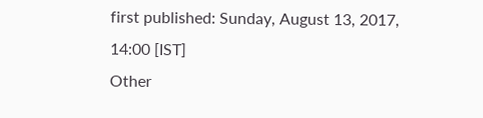first published: Sunday, August 13, 2017, 14:00 [IST]
Other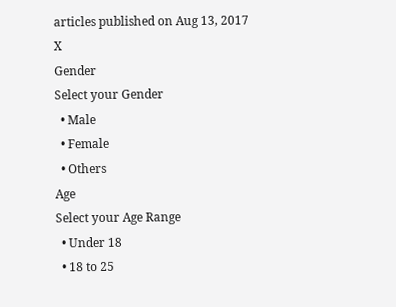articles published on Aug 13, 2017
X
Gender
Select your Gender
  • Male
  • Female
  • Others
Age
Select your Age Range
  • Under 18
  • 18 to 25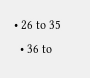• 26 to 35
  • 36 to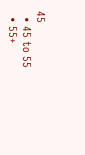45
  • 45 to 55
  • 55+